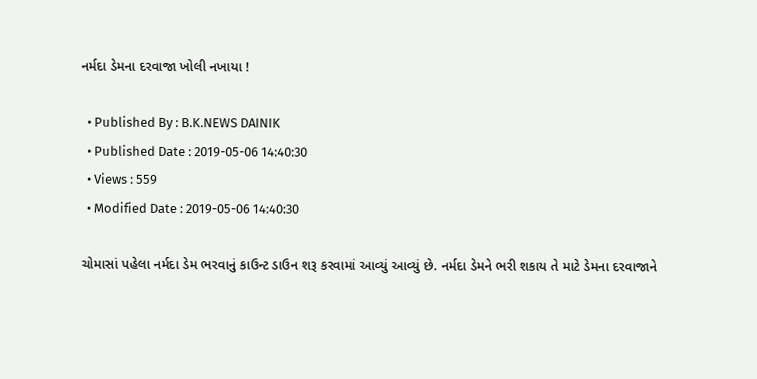નર્મદા ડેમના દરવાજા ખોલી નખાયા !

  • Published By : B.K.NEWS DAINIK
  • Published Date : 2019-05-06 14:40:30
  • Views : 559
  • Modified Date : 2019-05-06 14:40:30

ચોમાસાં પહેલા નર્મદા ડેમ ભરવાનું કાઉન્ટ ડાઉન શરૂ કરવામાં આવ્યું આવ્યું છે. નર્મદા ડેમને ભરી શકાય તે માટે ડેમના દરવાજાને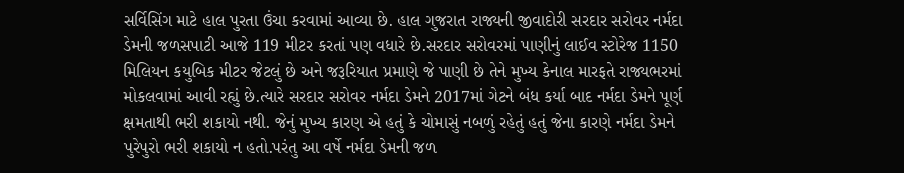સર્વિસિંગ માટે હાલ પુરતા ઉંચા કરવામાં આવ્યા છે. હાલ ગુજરાત રાજ્યની જીવાદોરી સરદાર સરોવર નર્મદા ડેમની જળસપાટી આજે 119 મીટર કરતાં પણ વધારે છે.સરદાર સરોવરમાં પાણીનું લાઈવ સ્ટોરેજ 1150 મિલિયન કયુબિક મીટર જેટલું છે અને જરૂરિયાત પ્રમાણે જે પાણી છે તેને મુખ્ય કેનાલ મારફતે રાજ્યભરમાં મોકલવામાં આવી રહ્યું છે.ત્યારે સરદાર સરોવર નર્મદા ડેમને 2017માં ગેટને બંધ કર્યા બાદ નર્મદા ડેમને પૂર્ણ ક્ષમતાથી ભરી શકાયો નથી. જેનું મુખ્ય કારણ એ હતું કે ચોમાસું નબળું રહેતું હતું જેના કારણે નર્મદા ડેમને પુરેપુરો ભરી શકાયો ન હતો.પરંતુ આ વર્ષે નર્મદા ડેમની જળ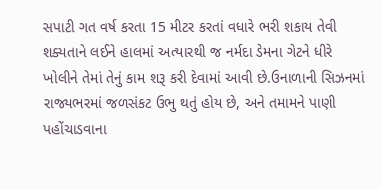સપાટી ગત વર્ષ કરતા 15 મીટર કરતાં વધારે ભરી શકાય તેવી શક્યતાને લઈને હાલમાં અત્યારથી જ નર્મદા ડેમના ગેટને ધીરે ખોલીને તેમાં તેનું કામ શરૂ કરી દેવામાં આવી છે.ઉનાળાની સિઝનમાં રાજ્યભરમાં જળસંકટ ઉભુ થતું હોય છે, અને તમામને પાણી પહોંચાડવાના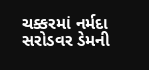ચક્કરમાં નર્મદા સરોડવર ડેમની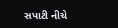સપાટી નીચે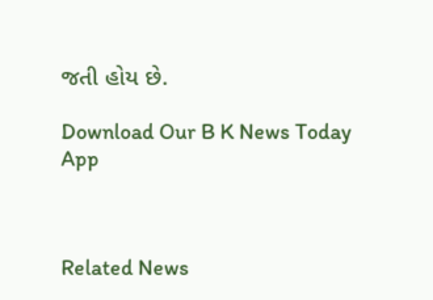જતી હોય છે.

Download Our B K News Today App



Related News